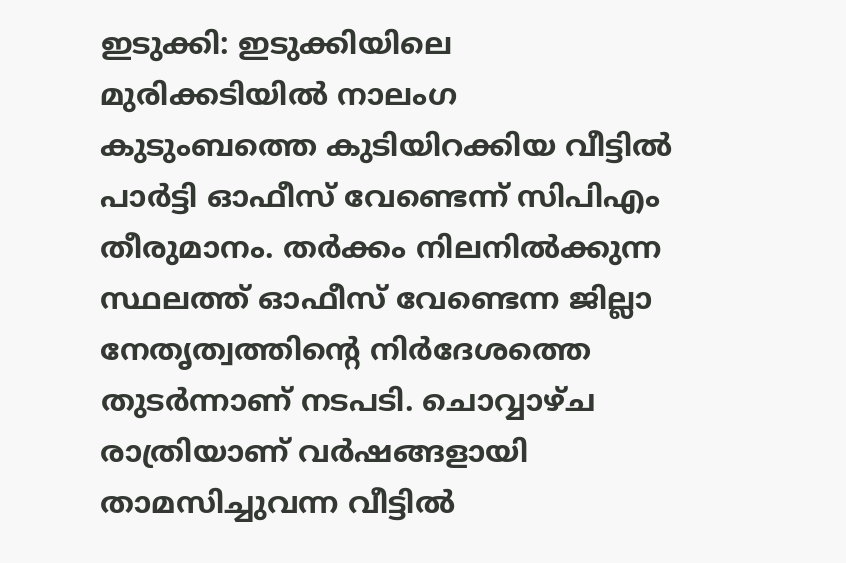ഇടുക്കി: ഇടുക്കിയിലെ മുരിക്കടിയില്‍ നാലംഗ കുടുംബത്തെ കുടിയിറക്കിയ വീട്ടില്‍ പാര്‍ട്ടി ഓഫീസ് വേണ്ടെന്ന് സിപിഎം തീരുമാനം. തര്‍ക്കം നിലനില്‍ക്കുന്ന സ്ഥലത്ത് ഓഫീസ് വേണ്ടെന്ന ജില്ലാ നേതൃത്വത്തിന്‍റെ നിര്‍ദേശത്തെ തുടര്‍ന്നാണ് നടപടി. ചൊവ്വാഴ്ച രാത്രിയാണ് വര്‍ഷങ്ങളായി താമസിച്ചുവന്ന വീട്ടില്‍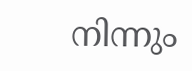നിന്നും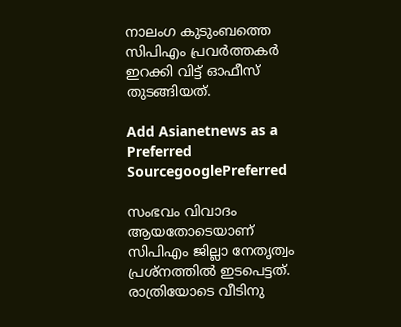നാലംഗ കുടുംബത്തെ സിപിഎം പ്രവര്‍ത്തകര്‍ ഇറക്കി വിട്ട് ഓഫീസ് തുടങ്ങിയത്.

Add Asianetnews as a Preferred SourcegooglePreferred

സംഭവം വിവാദം ആയതോടെയാണ് സിപിഎം ജില്ലാ നേതൃത്വം പ്രശ്നത്തില്‍ ഇടപെട്ടത്. രാത്രിയോടെ വീടിനു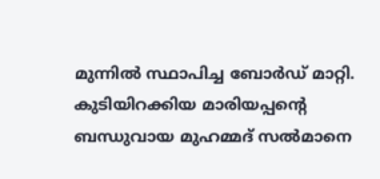മുന്നില്‍ സ്ഥാപിച്ച ബോര്‍ഡ്‌ മാറ്റി. കുടിയിറക്കിയ മാരിയപ്പന്‍റെ ബന്ധുവായ മുഹമ്മദ്‌ സല്‍മാനെ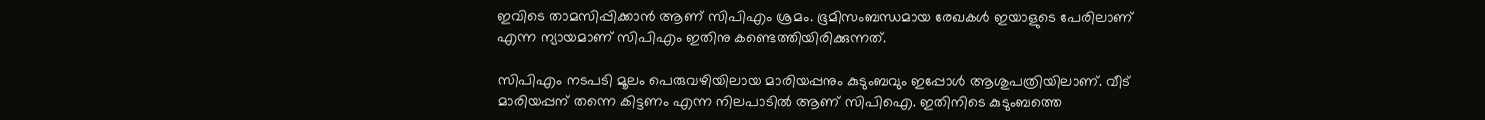ഇവിടെ താമസിപ്പിക്കാന്‍ ആണ് സിപിഎം ശ്രമം. ഭൂമിസംബന്ധമായ രേഖകള്‍ ഇയാളുടെ പേരിലാണ് എന്ന ന്യായമാണ് സിപിഎം ഇതിനു കണ്ടെത്തിയിരിക്കുന്നത്.

സിപിഎം നടപടി മൂലം പെരുവഴിയിലായ മാരിയപ്പനും കുടുംബവും ഇപ്പോള്‍ ആശുപത്രിയിലാണ്. വീട് മാരിയപ്പന് തന്നെ കിട്ടണം എന്ന നിലപാടില്‍ ആണ് സിപിഐ. ഇതിനിടെ കുടുംബത്തെ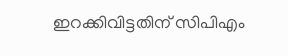ഇറക്കിവിട്ടതിന് സിപിഎം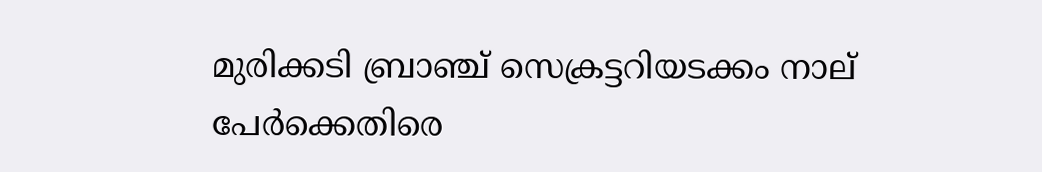മുരിക്കടി ബ്രാഞ്ച് സെക്രട്ടറിയടക്കം നാല് പേര്‍ക്കെതിരെ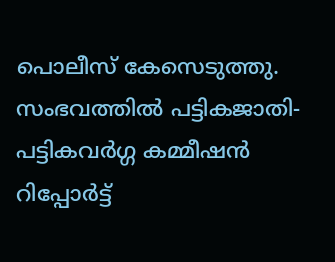പൊലീസ് കേസെടുത്തു. സംഭവത്തില്‍ പട്ടികജാതി- പട്ടികവര്‍ഗ്ഗ കമ്മീഷന്‍ റിപ്പോര്‍ട്ട്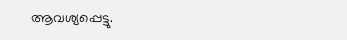ആവശ്യപ്പെട്ടു.